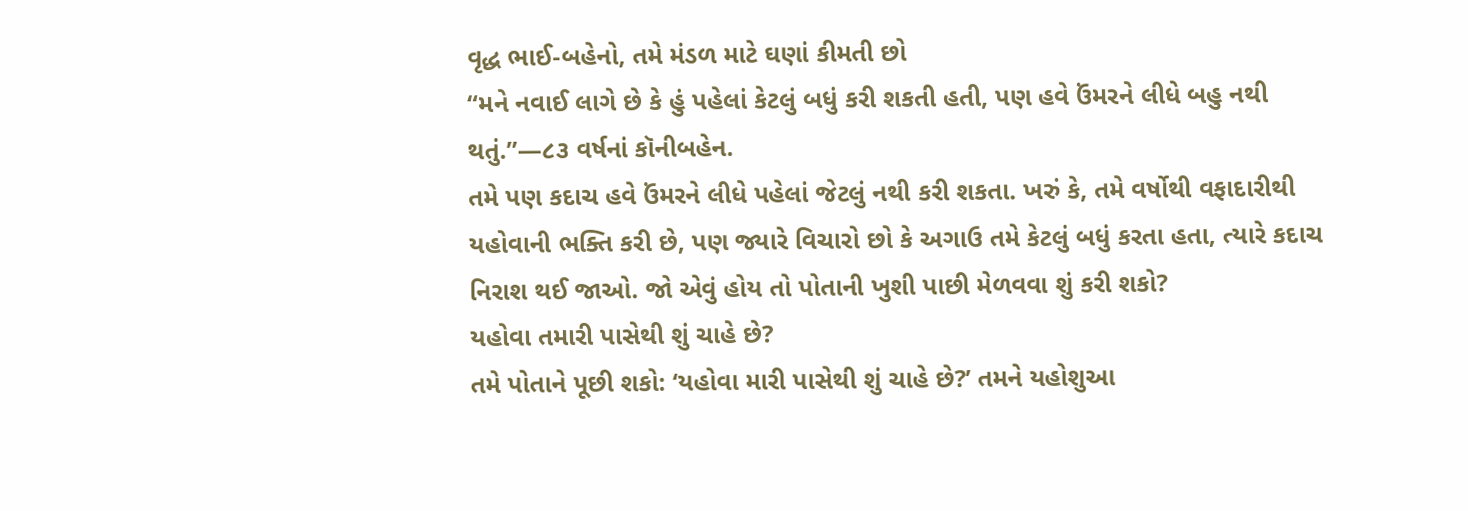વૃદ્ધ ભાઈ-બહેનો, તમે મંડળ માટે ઘણાં કીમતી છો
“મને નવાઈ લાગે છે કે હું પહેલાં કેટલું બધું કરી શકતી હતી, પણ હવે ઉંમરને લીધે બહુ નથી થતું.”—૮૩ વર્ષનાં કૉનીબહેન.
તમે પણ કદાચ હવે ઉંમરને લીધે પહેલાં જેટલું નથી કરી શકતા. ખરું કે, તમે વર્ષોથી વફાદારીથી યહોવાની ભક્તિ કરી છે, પણ જ્યારે વિચારો છો કે અગાઉ તમે કેટલું બધું કરતા હતા, ત્યારે કદાચ નિરાશ થઈ જાઓ. જો એવું હોય તો પોતાની ખુશી પાછી મેળવવા શું કરી શકો?
યહોવા તમારી પાસેથી શું ચાહે છે?
તમે પોતાને પૂછી શકો: ‘યહોવા મારી પાસેથી શું ચાહે છે?’ તમને યહોશુઆ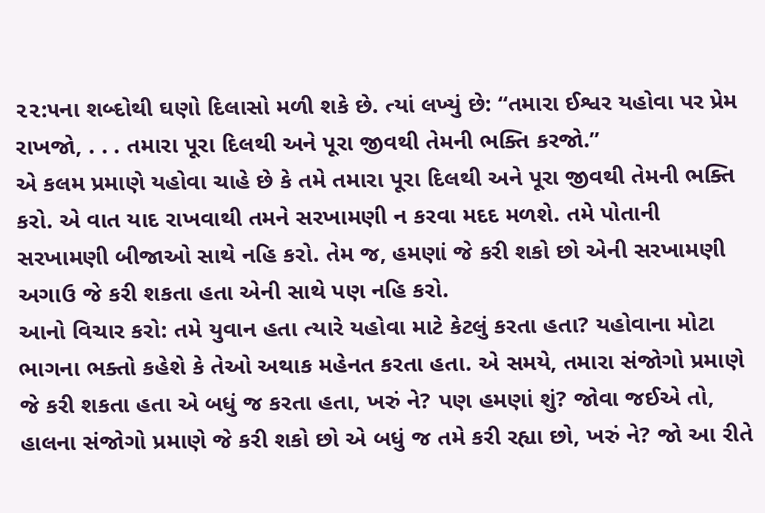૨૨:૫ના શબ્દોથી ઘણો દિલાસો મળી શકે છે. ત્યાં લખ્યું છે: “તમારા ઈશ્વર યહોવા પર પ્રેમ રાખજો, . . . તમારા પૂરા દિલથી અને પૂરા જીવથી તેમની ભક્તિ કરજો.”
એ કલમ પ્રમાણે યહોવા ચાહે છે કે તમે તમારા પૂરા દિલથી અને પૂરા જીવથી તેમની ભક્તિ કરો. એ વાત યાદ રાખવાથી તમને સરખામણી ન કરવા મદદ મળશે. તમે પોતાની સરખામણી બીજાઓ સાથે નહિ કરો. તેમ જ, હમણાં જે કરી શકો છો એની સરખામણી અગાઉ જે કરી શકતા હતા એની સાથે પણ નહિ કરો.
આનો વિચાર કરો: તમે યુવાન હતા ત્યારે યહોવા માટે કેટલું કરતા હતા? યહોવાના મોટા ભાગના ભક્તો કહેશે કે તેઓ અથાક મહેનત કરતા હતા. એ સમયે, તમારા સંજોગો પ્રમાણે જે કરી શકતા હતા એ બધું જ કરતા હતા, ખરું ને? પણ હમણાં શું? જોવા જઈએ તો, હાલના સંજોગો પ્રમાણે જે કરી શકો છો એ બધું જ તમે કરી રહ્યા છો, ખરું ને? જો આ રીતે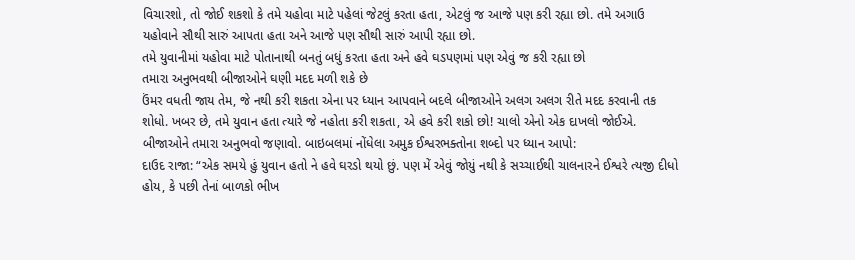વિચારશો, તો જોઈ શકશો કે તમે યહોવા માટે પહેલાં જેટલું કરતા હતા, એટલું જ આજે પણ કરી રહ્યા છો. તમે અગાઉ યહોવાને સૌથી સારું આપતા હતા અને આજે પણ સૌથી સારું આપી રહ્યા છો.
તમે યુવાનીમાં યહોવા માટે પોતાનાથી બનતું બધું કરતા હતા અને હવે ઘડપણમાં પણ એવું જ કરી રહ્યા છો
તમારા અનુભવથી બીજાઓને ઘણી મદદ મળી શકે છે
ઉંમર વધતી જાય તેમ, જે નથી કરી શકતા એના પર ધ્યાન આપવાને બદલે બીજાઓને અલગ અલગ રીતે મદદ કરવાની તક શોધો. ખબર છે, તમે યુવાન હતા ત્યારે જે નહોતા કરી શકતા, એ હવે કરી શકો છો! ચાલો એનો એક દાખલો જોઈએ.
બીજાઓને તમારા અનુભવો જણાવો. બાઇબલમાં નોંધેલા અમુક ઈશ્વરભક્તોના શબ્દો પર ધ્યાન આપો:
દાઉદ રાજા: “એક સમયે હું યુવાન હતો ને હવે ઘરડો થયો છું. પણ મેં એવું જોયું નથી કે સચ્ચાઈથી ચાલનારને ઈશ્વરે ત્યજી દીધો હોય, કે પછી તેનાં બાળકો ભીખ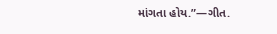માંગતા હોય.”—ગીત.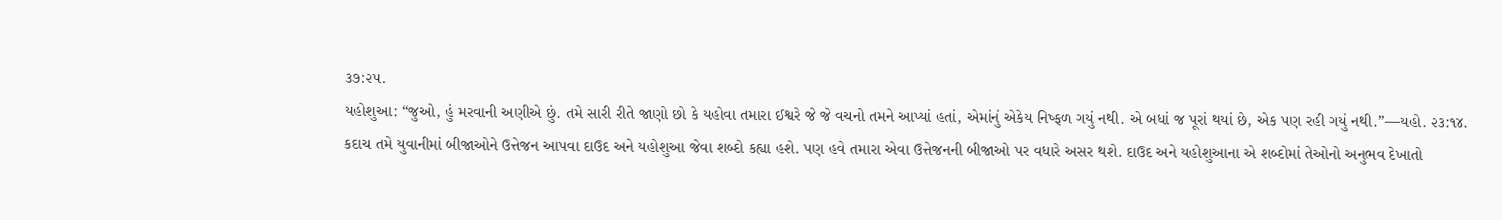૩૭:૨૫.
યહોશુઆ: “જુઓ, હું મરવાની અણીએ છું. તમે સારી રીતે જાણો છો કે યહોવા તમારા ઈશ્વરે જે જે વચનો તમને આપ્યાં હતાં, એમાંનું એકેય નિષ્ફળ ગયું નથી. એ બધાં જ પૂરાં થયાં છે, એક પણ રહી ગયું નથી.”—યહો. ૨૩:૧૪.
કદાચ તમે યુવાનીમાં બીજાઓને ઉત્તેજન આપવા દાઉદ અને યહોશુઆ જેવા શબ્દો કહ્યા હશે. પણ હવે તમારા એવા ઉત્તેજનની બીજાઓ પર વધારે અસર થશે. દાઉદ અને યહોશુઆના એ શબ્દોમાં તેઓનો અનુભવ દેખાતો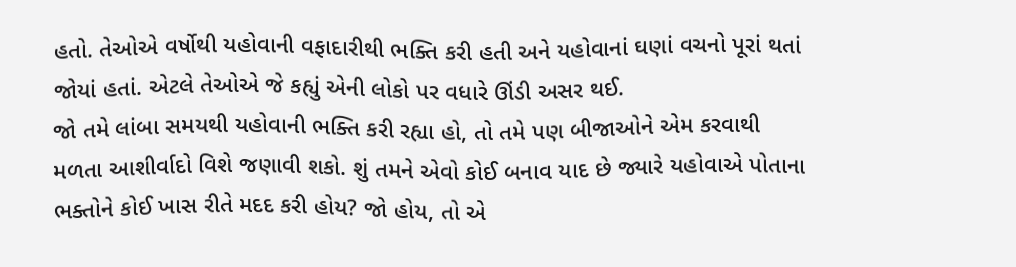હતો. તેઓએ વર્ષોથી યહોવાની વફાદારીથી ભક્તિ કરી હતી અને યહોવાનાં ઘણાં વચનો પૂરાં થતાં જોયાં હતાં. એટલે તેઓએ જે કહ્યું એની લોકો પર વધારે ઊંડી અસર થઈ.
જો તમે લાંબા સમયથી યહોવાની ભક્તિ કરી રહ્યા હો, તો તમે પણ બીજાઓને એમ કરવાથી મળતા આશીર્વાદો વિશે જણાવી શકો. શું તમને એવો કોઈ બનાવ યાદ છે જ્યારે યહોવાએ પોતાના ભક્તોને કોઈ ખાસ રીતે મદદ કરી હોય? જો હોય, તો એ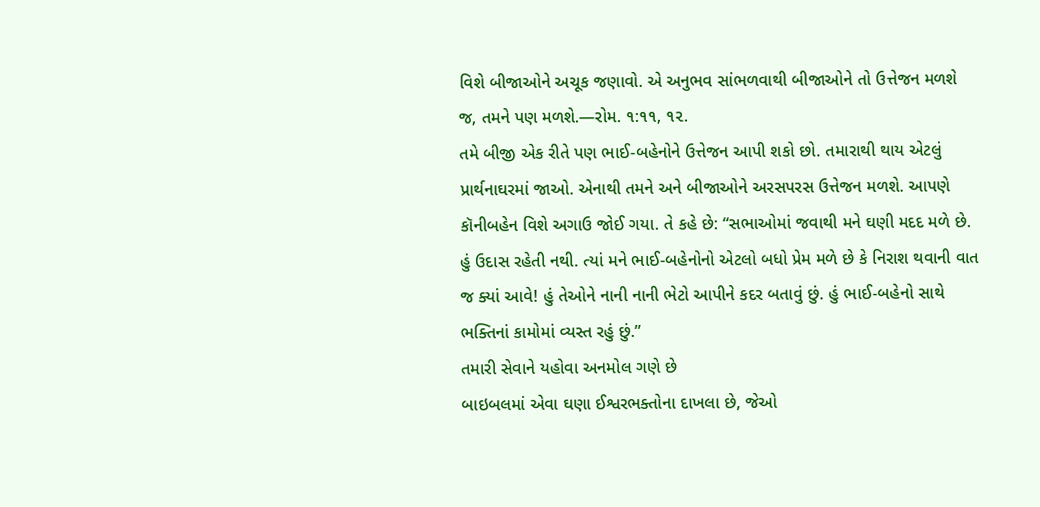વિશે બીજાઓને અચૂક જણાવો. એ અનુભવ સાંભળવાથી બીજાઓને તો ઉત્તેજન મળશે જ, તમને પણ મળશે.—રોમ. ૧:૧૧, ૧૨.
તમે બીજી એક રીતે પણ ભાઈ-બહેનોને ઉત્તેજન આપી શકો છો. તમારાથી થાય એટલું પ્રાર્થનાઘરમાં જાઓ. એનાથી તમને અને બીજાઓને અરસપરસ ઉત્તેજન મળશે. આપણે કૉનીબહેન વિશે અગાઉ જોઈ ગયા. તે કહે છે: “સભાઓમાં જવાથી મને ઘણી મદદ મળે છે. હું ઉદાસ રહેતી નથી. ત્યાં મને ભાઈ-બહેનોનો એટલો બધો પ્રેમ મળે છે કે નિરાશ થવાની વાત જ ક્યાં આવે! હું તેઓને નાની નાની ભેટો આપીને કદર બતાવું છું. હું ભાઈ-બહેનો સાથે ભક્તિનાં કામોમાં વ્યસ્ત રહું છું.”
તમારી સેવાને યહોવા અનમોલ ગણે છે
બાઇબલમાં એવા ઘણા ઈશ્વરભક્તોના દાખલા છે, જેઓ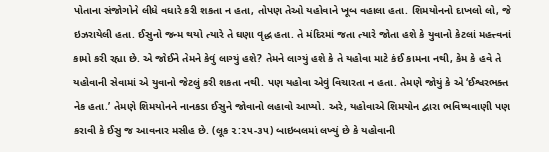પોતાના સંજોગોને લીધે વધારે કરી શકતા ન હતા, તોપણ તેઓ યહોવાને ખૂબ વહાલા હતા. શિમયોનનો દાખલો લો, જે ઇઝરાયેલી હતા. ઈસુનો જન્મ થયો ત્યારે તે ઘણા વૃદ્ધ હતા. તે મંદિરમાં જતા ત્યારે જોતા હશે કે યુવાનો કેટલાં મહત્ત્વનાં કામો કરી રહ્યા છે. એ જોઈને તેમને કેવું લાગ્યું હશે? તેમને લાગ્યું હશે કે તે યહોવા માટે કંઈ કામના નથી, કેમ કે હવે તે યહોવાની સેવામાં એ યુવાનો જેટલું કરી શકતા નથી. પણ યહોવા એવું વિચારતા ન હતા. તેમણે જોયું કે એ ‘ઈશ્વરભક્ત નેક હતા.’ તેમણે શિમયોનને નાનકડા ઈસુને જોવાનો લહાવો આપ્યો. અરે, યહોવાએ શિમયોન દ્વારા ભવિષ્યવાણી પણ કરાવી કે ઈસુ જ આવનાર મસીહ છે. (લૂક ૨:૨૫-૩૫) બાઇબલમાં લખ્યું છે કે યહોવાની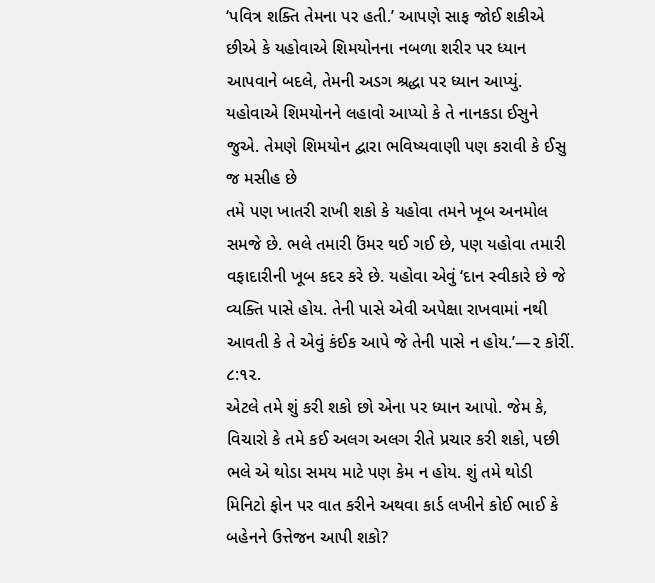‘પવિત્ર શક્તિ તેમના પર હતી.’ આપણે સાફ જોઈ શકીએ છીએ કે યહોવાએ શિમયોનના નબળા શરીર પર ધ્યાન આપવાને બદલે, તેમની અડગ શ્રદ્ધા પર ધ્યાન આપ્યું.
યહોવાએ શિમયોનને લહાવો આપ્યો કે તે નાનકડા ઈસુને જુએ. તેમણે શિમયોન દ્વારા ભવિષ્યવાણી પણ કરાવી કે ઈસુ જ મસીહ છે
તમે પણ ખાતરી રાખી શકો કે યહોવા તમને ખૂબ અનમોલ સમજે છે. ભલે તમારી ઉંમર થઈ ગઈ છે, પણ યહોવા તમારી વફાદારીની ખૂબ કદર કરે છે. યહોવા એવું ‘દાન સ્વીકારે છે જે વ્યક્તિ પાસે હોય. તેની પાસે એવી અપેક્ષા રાખવામાં નથી આવતી કે તે એવું કંઈક આપે જે તેની પાસે ન હોય.’—૨ કોરીં. ૮:૧૨.
એટલે તમે શું કરી શકો છો એના પર ધ્યાન આપો. જેમ કે, વિચારો કે તમે કઈ અલગ અલગ રીતે પ્રચાર કરી શકો, પછી ભલે એ થોડા સમય માટે પણ કેમ ન હોય. શું તમે થોડી મિનિટો ફોન પર વાત કરીને અથવા કાર્ડ લખીને કોઈ ભાઈ કે બહેનને ઉત્તેજન આપી શકો?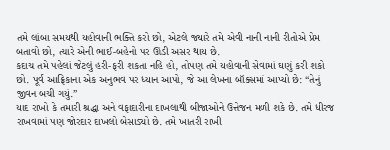તમે લાંબા સમયથી યહોવાની ભક્તિ કરો છો, એટલે જ્યારે તમે એવી નાની નાની રીતોએ પ્રેમ બતાવો છો, ત્યારે એની ભાઈ-બહેનો પર ઊંડી અસર થાય છે.
કદાચ તમે પહેલાં જેટલું હરી-ફરી શકતા નહિ હો, તોપણ તમે યહોવાની સેવામાં ઘણું કરી શકો છો. પૂર્વ આફ્રિકાના એક અનુભવ પર ધ્યાન આપો, જે આ લેખના બૉક્સમાં આપ્યો છે: “તેનું જીવન બચી ગયું.”
યાદ રાખો કે તમારી શ્રદ્ધા અને વફાદારીના દાખલાથી બીજાઓને ઉત્તેજન મળી શકે છે. તમે ધીરજ રાખવામાં પણ જોરદાર દાખલો બેસાડ્યો છે. તમે ખાતરી રાખી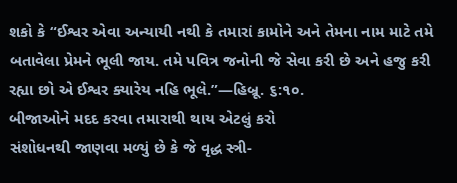શકો કે “ઈશ્વર એવા અન્યાયી નથી કે તમારાં કામોને અને તેમના નામ માટે તમે બતાવેલા પ્રેમને ભૂલી જાય. તમે પવિત્ર જનોની જે સેવા કરી છે અને હજુ કરી રહ્યા છો એ ઈશ્વર ક્યારેય નહિ ભૂલે.”—હિબ્રૂ. ૬:૧૦.
બીજાઓને મદદ કરવા તમારાથી થાય એટલું કરો
સંશોધનથી જાણવા મળ્યું છે કે જે વૃદ્ધ સ્ત્રી-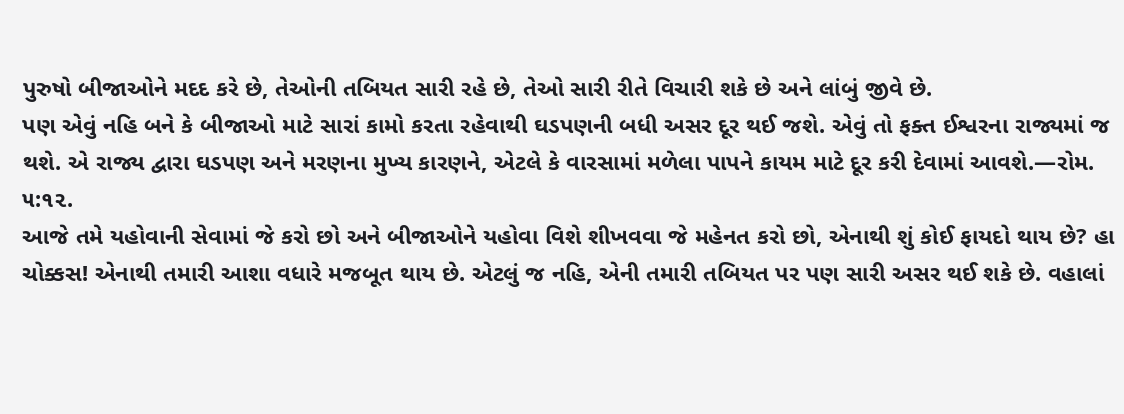પુરુષો બીજાઓને મદદ કરે છે, તેઓની તબિયત સારી રહે છે, તેઓ સારી રીતે વિચારી શકે છે અને લાંબું જીવે છે.
પણ એવું નહિ બને કે બીજાઓ માટે સારાં કામો કરતા રહેવાથી ઘડપણની બધી અસર દૂર થઈ જશે. એવું તો ફક્ત ઈશ્વરના રાજ્યમાં જ થશે. એ રાજ્ય દ્વારા ઘડપણ અને મરણના મુખ્ય કારણને, એટલે કે વારસામાં મળેલા પાપને કાયમ માટે દૂર કરી દેવામાં આવશે.—રોમ. ૫:૧૨.
આજે તમે યહોવાની સેવામાં જે કરો છો અને બીજાઓને યહોવા વિશે શીખવવા જે મહેનત કરો છો, એનાથી શું કોઈ ફાયદો થાય છે? હા ચોક્કસ! એનાથી તમારી આશા વધારે મજબૂત થાય છે. એટલું જ નહિ, એની તમારી તબિયત પર પણ સારી અસર થઈ શકે છે. વહાલાં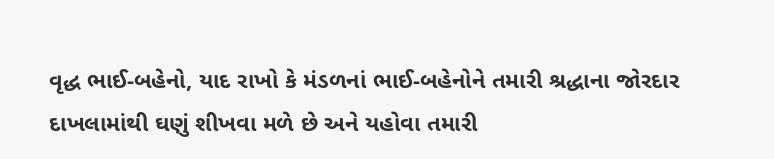વૃદ્ધ ભાઈ-બહેનો, યાદ રાખો કે મંડળનાં ભાઈ-બહેનોને તમારી શ્રદ્ધાના જોરદાર દાખલામાંથી ઘણું શીખવા મળે છે અને યહોવા તમારી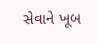સેવાને ખૂબ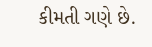કીમતી ગણે છે.